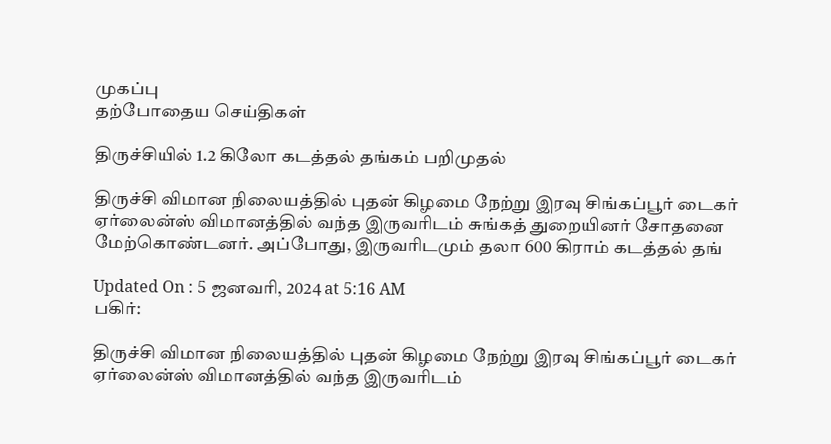முகப்பு
தற்போதைய செய்திகள்

திருச்சியில் 1.2 கிலோ கடத்தல் தங்கம் பறிமுதல்

திருச்சி விமான நிலையத்தில் புதன் கிழமை நேற்று இரவு சிங்கப்பூர் டைகர் ஏர்லைன்ஸ் விமானத்தில் வந்த இருவரிடம் சுங்கத் துறையினர் சோதனை மேற்கொண்டனர். அப்போது, இருவரிடமும் தலா 600 கிராம் கடத்தல் தங்

Updated On : 5 ஜனவரி, 2024 at 5:16 AM
பகிர்:

திருச்சி விமான நிலையத்தில் புதன் கிழமை நேற்று இரவு சிங்கப்பூர் டைகர் ஏர்லைன்ஸ் விமானத்தில் வந்த இருவரிடம்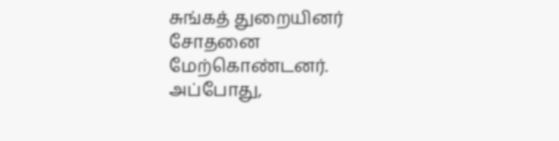சுங்கத் துறையினர் சோதனை மேற்கொண்டனர். அப்போது,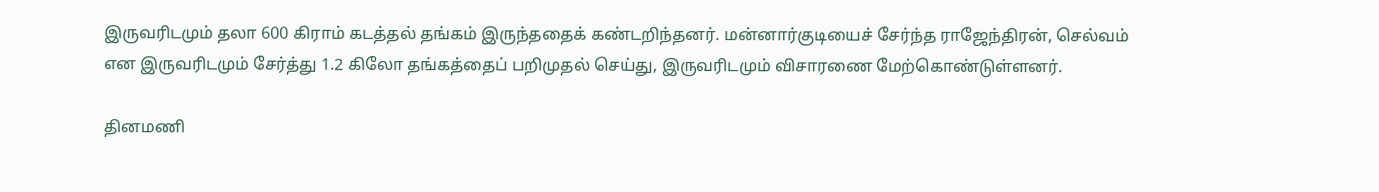இருவரிடமும் தலா 600 கிராம் கடத்தல் தங்கம் இருந்ததைக் கண்டறிந்தனர். மன்னார்குடியைச் சேர்ந்த ராஜேந்திரன், செல்வம் என இருவரிடமும் சேர்த்து 1.2 கிலோ தங்கத்தைப் பறிமுதல் செய்து, இருவரிடமும் விசாரணை மேற்கொண்டுள்ளனர்.

தினமணி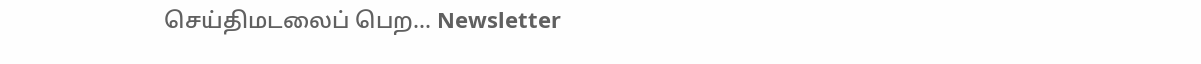செய்திமடலைப் பெற... Newsletter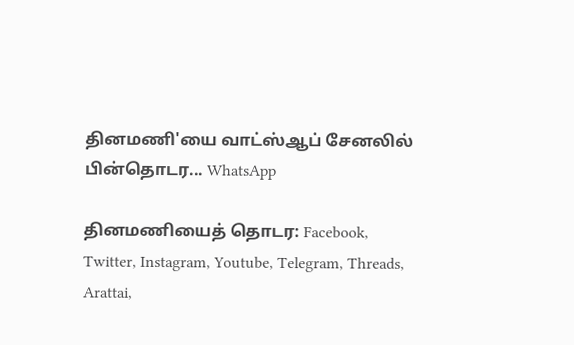தினமணி'யை வாட்ஸ்ஆப் சேனலில் பின்தொடர... WhatsApp

தினமணியைத் தொடர: Facebook, Twitter, Instagram, Youtube, Telegram, Threads, Arattai,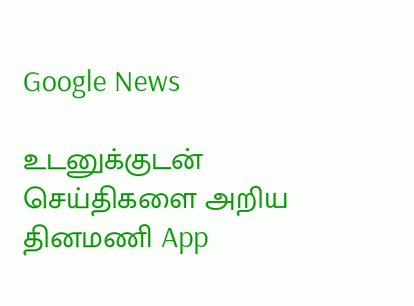Google News

உடனுக்குடன் செய்திகளை அறிய தினமணி App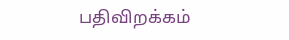பதிவிறக்கம்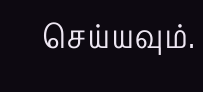செய்யவும்.